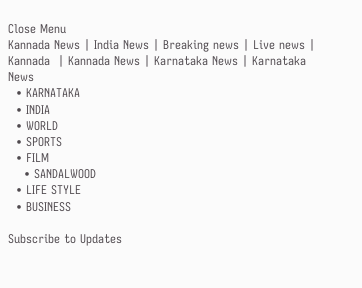Close Menu
Kannada News | India News | Breaking news | Live news | Kannada  | Kannada News | Karnataka News | Karnataka News
  • KARNATAKA
  • INDIA
  • WORLD
  • SPORTS
  • FILM
    • SANDALWOOD
  • LIFE STYLE
  • BUSINESS

Subscribe to Updates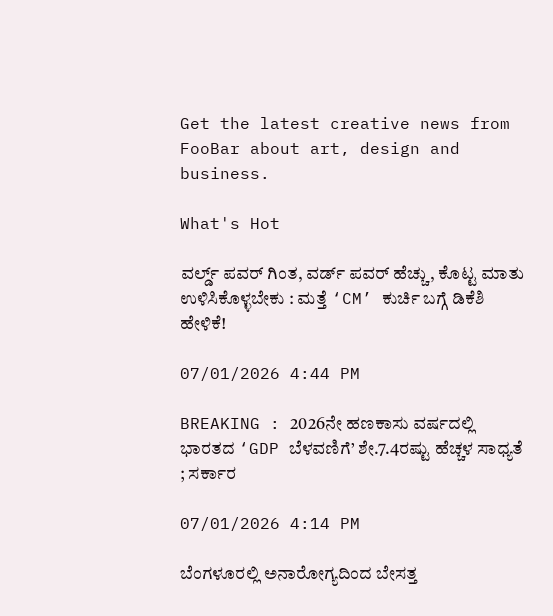Get the latest creative news from FooBar about art, design and business.

What's Hot

ವರ್ಲ್ಡ್ ಪವರ್ ಗಿಂತ, ವರ್ಡ್ ಪವರ್ ಹೆಚ್ಚು, ಕೊಟ್ಟ ಮಾತು ಉಳಿಸಿಕೊಳ್ಳಬೇಕು : ಮತ್ತೆ ‘CM’ ಕುರ್ಚಿ ಬಗ್ಗೆ ಡಿಕೆಶಿ ಹೇಳಿಕೆ!

07/01/2026 4:44 PM

BREAKING : 2026ನೇ ಹಣಕಾಸು ವರ್ಷದಲ್ಲಿ ಭಾರತದ ‘GDP ಬೆಳವಣಿಗೆ’ ಶೇ.7.4ರಷ್ಟು ಹೆಚ್ಚಳ ಸಾಧ್ಯತೆ ; ಸರ್ಕಾರ

07/01/2026 4:14 PM

ಬೆಂಗಳೂರಲ್ಲಿ ಅನಾರೋಗ್ಯದಿಂದ ಬೇಸತ್ತ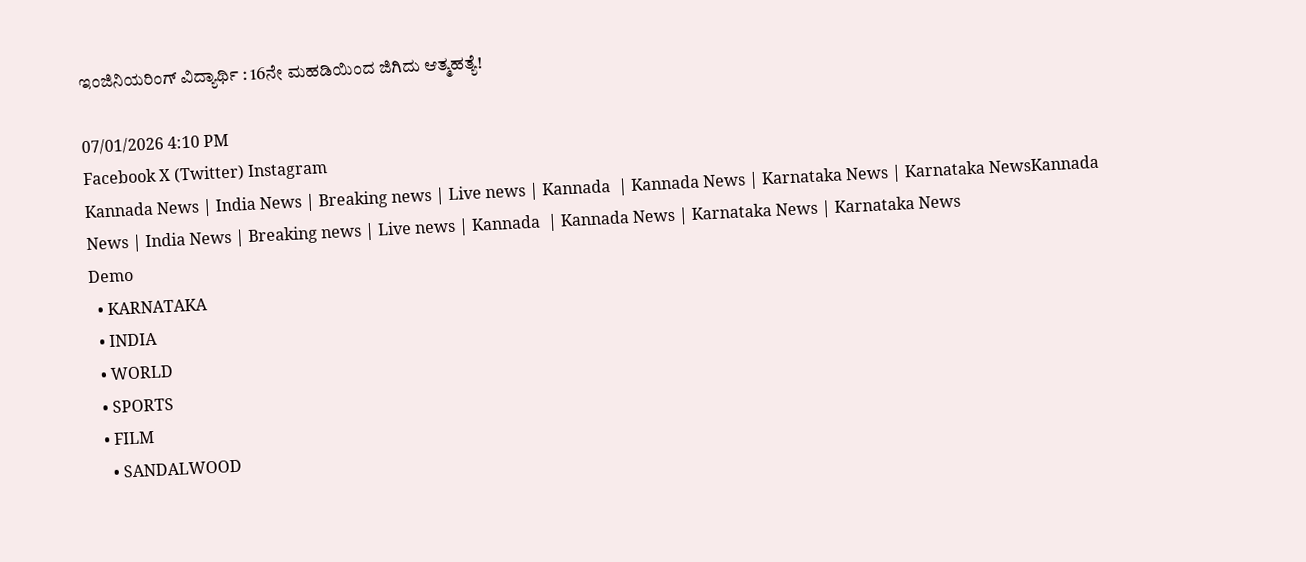ಇಂಜಿನಿಯರಿಂಗ್ ವಿದ್ಯಾರ್ಥಿ : 16ನೇ ಮಹಡಿಯಿಂದ ಜಿಗಿದು ಆತ್ಮಹತ್ಯೆ!

07/01/2026 4:10 PM
Facebook X (Twitter) Instagram
Kannada News | India News | Breaking news | Live news | Kannada  | Kannada News | Karnataka News | Karnataka NewsKannada News | India News | Breaking news | Live news | Kannada  | Kannada News | Karnataka News | Karnataka News
Demo
  • KARNATAKA
  • INDIA
  • WORLD
  • SPORTS
  • FILM
    • SANDALWOOD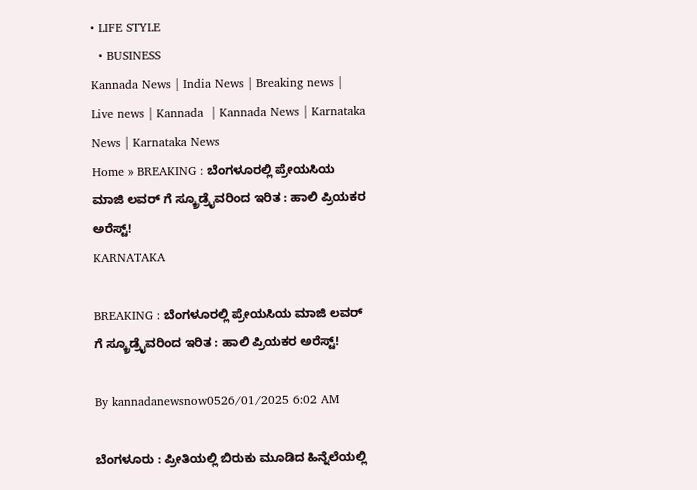• LIFE STYLE
  • BUSINESS
Kannada News | India News | Breaking news | Live news | Kannada  | Kannada News | Karnataka News | Karnataka News
Home » BREAKING : ಬೆಂಗಳೂರಲ್ಲಿ ಪ್ರೇಯಸಿಯ ಮಾಜಿ ಲವರ್ ಗೆ ಸ್ಕ್ರೂಡ್ರೈವರಿಂದ ಇರಿತ : ಹಾಲಿ ಪ್ರಿಯಕರ ಅರೆಸ್ಟ್!
KARNATAKA

BREAKING : ಬೆಂಗಳೂರಲ್ಲಿ ಪ್ರೇಯಸಿಯ ಮಾಜಿ ಲವರ್ ಗೆ ಸ್ಕ್ರೂಡ್ರೈವರಿಂದ ಇರಿತ : ಹಾಲಿ ಪ್ರಿಯಕರ ಅರೆಸ್ಟ್!

By kannadanewsnow0526/01/2025 6:02 AM

ಬೆಂಗಳೂರು : ಪ್ರೀತಿಯಲ್ಲಿ ಬಿರುಕು ಮೂಡಿದ ಹಿನ್ನೆಲೆಯಲ್ಲಿ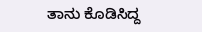ತಾನು ಕೊಡಿಸಿದ್ದ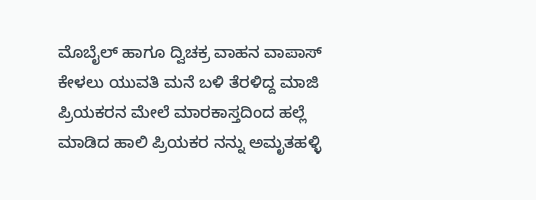ಮೊಬೈಲ್ ಹಾಗೂ ದ್ವಿಚಕ್ರ ವಾಹನ ವಾಪಾಸ್ ಕೇಳಲು ಯುವತಿ ಮನೆ ಬಳಿ ತೆರಳಿದ್ದ ಮಾಜಿ ಪ್ರಿಯಕರನ ಮೇಲೆ ಮಾರಕಾಸ್ತದಿಂದ ಹಲ್ಲೆ ಮಾಡಿದ ಹಾಲಿ ಪ್ರಿಯಕರ ನನ್ನು ಅಮೃತಹಳ್ಳಿ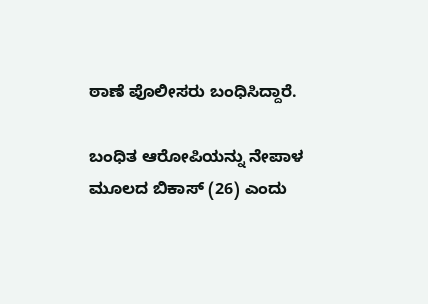ಠಾಣೆ ಪೊಲೀಸರು ಬಂಧಿಸಿದ್ದಾರೆ.

ಬಂಧಿತ ಆರೋಪಿಯನ್ನು ನೇಪಾಳ ಮೂಲದ ಬಿಕಾಸ್ (26) ಎಂದು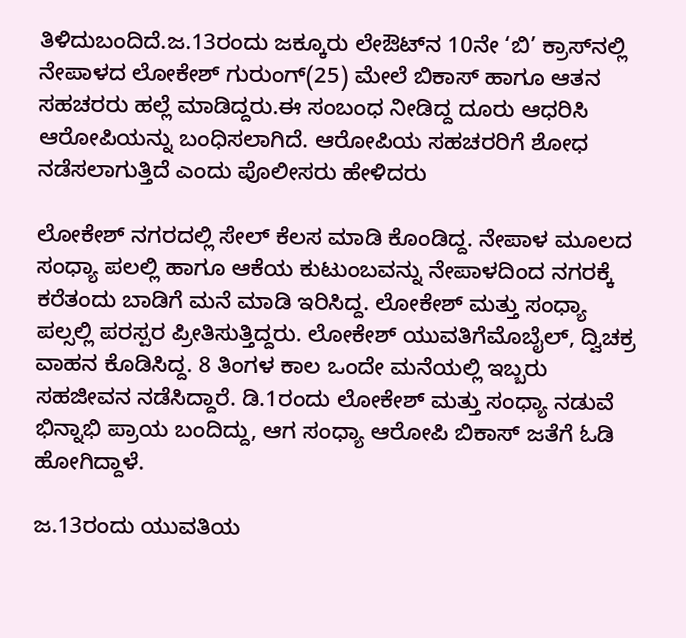ತಿಳಿದುಬಂದಿದೆ.ಜ.13ರಂದು ಜಕ್ಕೂರು ಲೇಔಟ್‌ನ 10ನೇ ‘ಬಿ’ ಕ್ರಾಸ್‌ನಲ್ಲಿ ನೇಪಾಳದ ಲೋಕೇಶ್‌ ಗುರುಂಗ್‌(25) ಮೇಲೆ ಬಿಕಾಸ್‌ ಹಾಗೂ ಆತನ ಸಹಚರರು ಹಲ್ಲೆ ಮಾಡಿದ್ದರು.ಈ ಸಂಬಂಧ ನೀಡಿದ್ದ ದೂರು ಆಧರಿಸಿ ಆರೋಪಿಯನ್ನು ಬಂಧಿಸಲಾಗಿದೆ. ಆರೋಪಿಯ ಸಹಚರರಿಗೆ ಶೋಧ ನಡೆಸಲಾಗುತ್ತಿದೆ ಎಂದು ಪೊಲೀಸರು ಹೇಳಿದರು

ಲೋಕೇಶ್ ನಗರದಲ್ಲಿ ಸೇಲ್ ಕೆಲಸ ಮಾಡಿ ಕೊಂಡಿದ್ದ. ನೇಪಾಳ ಮೂಲದ ಸಂಧ್ಯಾ ಪಲಲ್ಲಿ ಹಾಗೂ ಆಕೆಯ ಕುಟುಂಬವನ್ನು ನೇಪಾಳದಿಂದ ನಗರಕ್ಕೆ ಕರೆತಂದು ಬಾಡಿಗೆ ಮನೆ ಮಾಡಿ ಇರಿಸಿದ್ದ. ಲೋಕೇಶ್ ಮತ್ತು ಸಂಧ್ಯಾ ಪಲ್ಸಲ್ಲಿ ಪರಸ್ಪರ ಪ್ರೀತಿಸುತ್ತಿದ್ದರು. ಲೋಕೇಶ್ ಯುವತಿಗೆಮೊಬೈಲ್, ದ್ವಿಚಕ್ರ ವಾಹನ ಕೊಡಿಸಿದ್ದ. 8 ತಿಂಗಳ ಕಾಲ ಒಂದೇ ಮನೆಯಲ್ಲಿ ಇಬ್ಬರು ಸಹಜೀವನ ನಡೆಸಿದ್ದಾರೆ. ಡಿ.1ರಂದು ಲೋಕೇಶ್ ಮತ್ತು ಸಂಧ್ಯಾ ನಡುವೆ ಭಿನ್ನಾಭಿ ಪ್ರಾಯ ಬಂದಿದ್ದು, ಆಗ ಸಂಧ್ಯಾ ಆರೋಪಿ ಬಿಕಾಸ್ ಜತೆಗೆ ಓಡಿ ಹೋಗಿದ್ದಾಳೆ.

ಜ.13ರಂದು ಯುವತಿಯ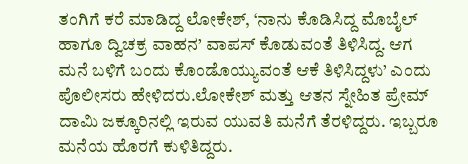ತಂಗಿಗೆ ಕರೆ ಮಾಡಿದ್ದ ಲೋಕೇಶ್, ‘ನಾನು ಕೊಡಿಸಿದ್ದ ಮೊಬೈಲ್‌ ಹಾಗೂ ದ್ವಿಚಕ್ರ ವಾಹನ’ ವಾಪಸ್‌ ಕೊಡುವಂತೆ ತಿಳಿಸಿದ್ದ. ಆಗ ಮನೆ ಬಳಿಗೆ ಬಂದು ಕೊಂಡೊಯ್ಯುವಂತೆ ಆಕೆ ತಿಳಿಸಿದ್ದಳು’ ಎಂದು ಪೊಲೀಸರು ಹೇಳಿದರು.ಲೋಕೇಶ್‌ ಮತ್ತು ಆತನ ಸ್ನೇಹಿತ ಪ್ರೇಮ್‌ ದಾಮಿ ಜಕ್ಕೂರಿನಲ್ಲಿ ಇರುವ ಯುವತಿ ಮನೆಗೆ ತೆರಳಿದ್ದರು. ಇಬ್ಬರೂ ಮನೆಯ ಹೊರಗೆ ಕುಳಿತಿದ್ದರು.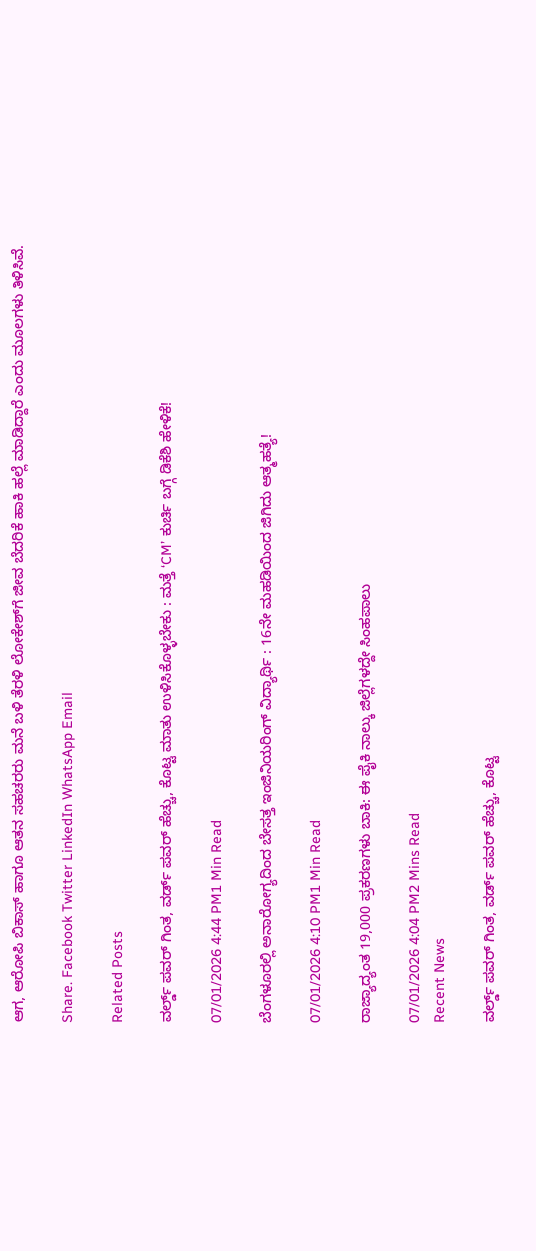ಆಗ, ಆರೋಪಿ ಬಿಕಾಸ್‌ ಹಾಗೂ ಆತನ ಸಹಚರರು ಮನೆ ಬಳಿ ತೆರಳಿ ಲೋಕೇಶ್‌ಗೆ ಜೀವ ಬೆದರಿಕೆ ಹಾಕಿ ಹಲ್ಲೆ ಮಾಡಿದ್ದಾರೆ ಎಂದು ಮೂಲಗಳು ತಿಳಿಸಿವೆ.

Share. Facebook Twitter LinkedIn WhatsApp Email

Related Posts

ವರ್ಲ್ಡ್ ಪವರ್ ಗಿಂತ, ವರ್ಡ್ ಪವರ್ ಹೆಚ್ಚು, ಕೊಟ್ಟ ಮಾತು ಉಳಿಸಿಕೊಳ್ಳಬೇಕು : ಮತ್ತೆ ‘CM’ ಕುರ್ಚಿ ಬಗ್ಗೆ ಡಿಕೆಶಿ ಹೇಳಿಕೆ!

07/01/2026 4:44 PM1 Min Read

ಬೆಂಗಳೂರಲ್ಲಿ ಅನಾರೋಗ್ಯದಿಂದ ಬೇಸತ್ತ ಇಂಜಿನಿಯರಿಂಗ್ ವಿದ್ಯಾರ್ಥಿ : 16ನೇ ಮಹಡಿಯಿಂದ ಜಿಗಿದು ಆತ್ಮಹತ್ಯೆ!

07/01/2026 4:10 PM1 Min Read

ರಾಜ್ಯಾದ್ಯಂತ 19,000 ಪ್ರಕರಣಗಳು ಬಾಕಿ: ಈ ಪೈಕಿ ನಾಲ್ಕು ಜಿಲ್ಲೆಗಳದ್ದೇ ಸಿಂಹಪಾಲು

07/01/2026 4:04 PM2 Mins Read
Recent News

ವರ್ಲ್ಡ್ ಪವರ್ ಗಿಂತ, ವರ್ಡ್ ಪವರ್ ಹೆಚ್ಚು, ಕೊಟ್ಟ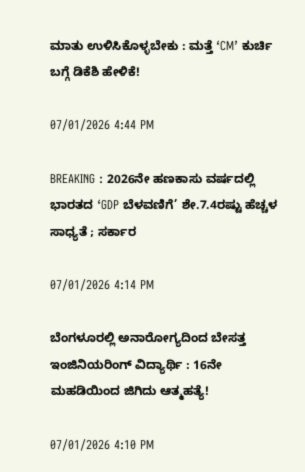ಮಾತು ಉಳಿಸಿಕೊಳ್ಳಬೇಕು : ಮತ್ತೆ ‘CM’ ಕುರ್ಚಿ ಬಗ್ಗೆ ಡಿಕೆಶಿ ಹೇಳಿಕೆ!

07/01/2026 4:44 PM

BREAKING : 2026ನೇ ಹಣಕಾಸು ವರ್ಷದಲ್ಲಿ ಭಾರತದ ‘GDP ಬೆಳವಣಿಗೆ’ ಶೇ.7.4ರಷ್ಟು ಹೆಚ್ಚಳ ಸಾಧ್ಯತೆ ; ಸರ್ಕಾರ

07/01/2026 4:14 PM

ಬೆಂಗಳೂರಲ್ಲಿ ಅನಾರೋಗ್ಯದಿಂದ ಬೇಸತ್ತ ಇಂಜಿನಿಯರಿಂಗ್ ವಿದ್ಯಾರ್ಥಿ : 16ನೇ ಮಹಡಿಯಿಂದ ಜಿಗಿದು ಆತ್ಮಹತ್ಯೆ!

07/01/2026 4:10 PM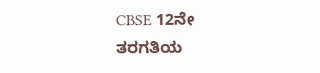CBSE 12ನೇ ತರಗತಿಯ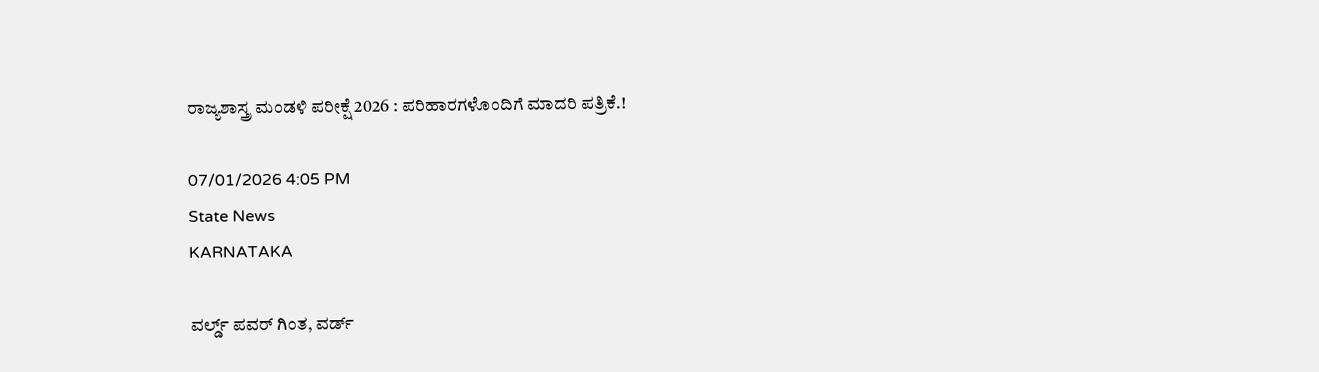ರಾಜ್ಯಶಾಸ್ತ್ರ ಮಂಡಳಿ ಪರೀಕ್ಷೆ 2026 : ಪರಿಹಾರಗಳೊಂದಿಗೆ ಮಾದರಿ ಪತ್ರಿಕೆ.!

07/01/2026 4:05 PM
State News
KARNATAKA

ವರ್ಲ್ಡ್ ಪವರ್ ಗಿಂತ, ವರ್ಡ್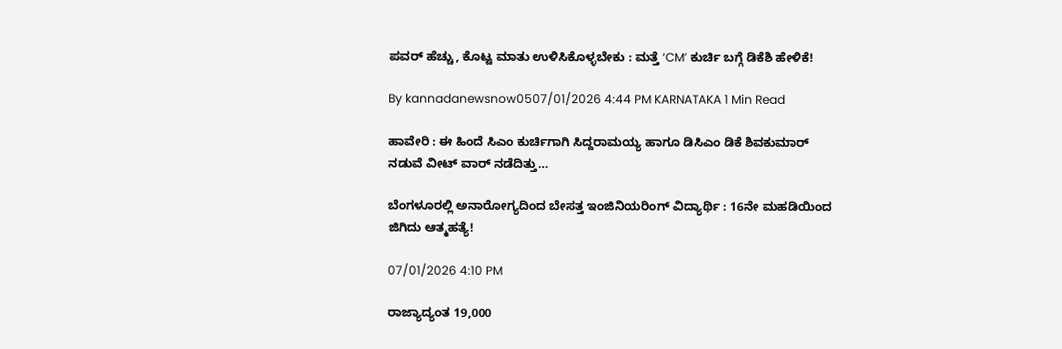ಪವರ್ ಹೆಚ್ಚು, ಕೊಟ್ಟ ಮಾತು ಉಳಿಸಿಕೊಳ್ಳಬೇಕು : ಮತ್ತೆ ‘CM’ ಕುರ್ಚಿ ಬಗ್ಗೆ ಡಿಕೆಶಿ ಹೇಳಿಕೆ!

By kannadanewsnow0507/01/2026 4:44 PM KARNATAKA 1 Min Read

ಹಾವೇರಿ : ಈ ಹಿಂದೆ ಸಿಎಂ ಕುರ್ಚಿಗಾಗಿ ಸಿದ್ದರಾಮಯ್ಯ ಹಾಗೂ ಡಿಸಿಎಂ ಡಿಕೆ ಶಿವಕುಮಾರ್ ನಡುವೆ ವೀಟ್ ವಾರ್ ನಡೆದಿತ್ತು…

ಬೆಂಗಳೂರಲ್ಲಿ ಅನಾರೋಗ್ಯದಿಂದ ಬೇಸತ್ತ ಇಂಜಿನಿಯರಿಂಗ್ ವಿದ್ಯಾರ್ಥಿ : 16ನೇ ಮಹಡಿಯಿಂದ ಜಿಗಿದು ಆತ್ಮಹತ್ಯೆ!

07/01/2026 4:10 PM

ರಾಜ್ಯಾದ್ಯಂತ 19,000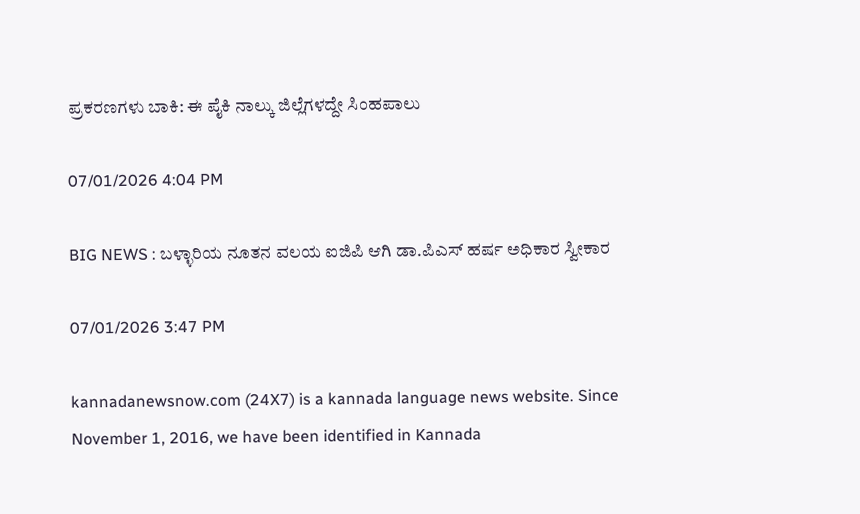ಪ್ರಕರಣಗಳು ಬಾಕಿ: ಈ ಪೈಕಿ ನಾಲ್ಕು ಜಿಲ್ಲೆಗಳದ್ದೇ ಸಿಂಹಪಾಲು

07/01/2026 4:04 PM

BIG NEWS : ಬಳ್ಳಾರಿಯ ನೂತನ ವಲಯ ಐಜಿಪಿ ಆಗಿ ಡಾ.ಪಿಎಸ್ ಹರ್ಷ ಅಧಿಕಾರ ಸ್ವೀಕಾರ

07/01/2026 3:47 PM

kannadanewsnow.com (24X7) is a kannada language news website. Since November 1, 2016, we have been identified in Kannada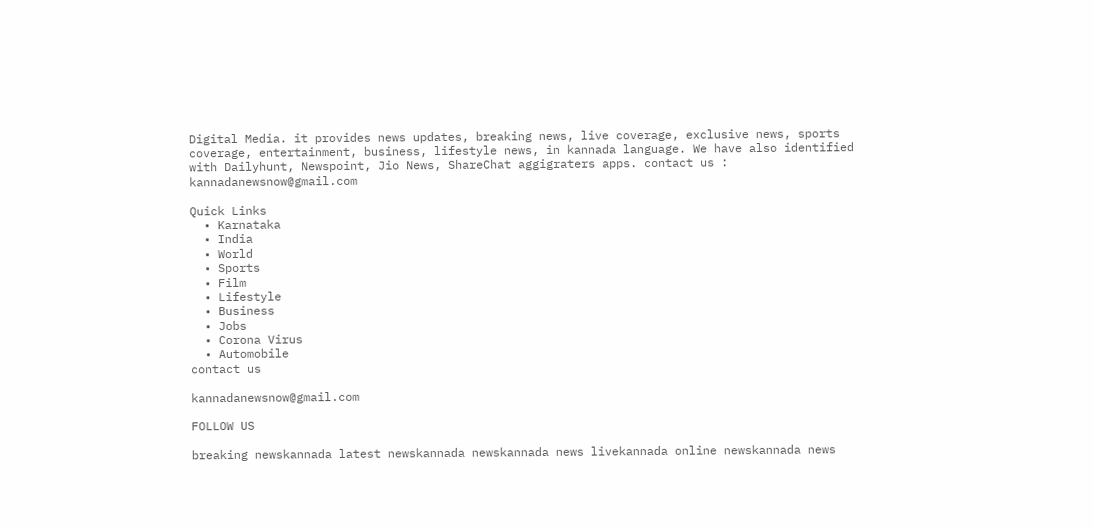Digital Media. it provides news updates, breaking news, live coverage, exclusive news, sports coverage, entertainment, business, lifestyle news, in kannada language. We have also identified with Dailyhunt, Newspoint, Jio News, ShareChat aggigraters apps. contact us : kannadanewsnow@gmail.com

Quick Links
  • Karnataka
  • India
  • World
  • Sports
  • Film
  • Lifestyle
  • Business
  • Jobs
  • Corona Virus
  • Automobile
contact us

kannadanewsnow@gmail.com

FOLLOW US

breaking newskannada latest newskannada newskannada news livekannada online newskannada news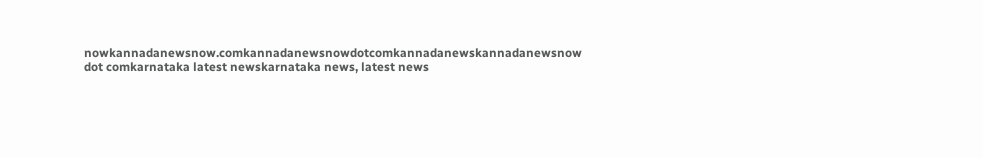nowkannadanewsnow.comkannadanewsnowdotcomkannadanewskannadanewsnow dot comkarnataka latest newskarnataka news, latest news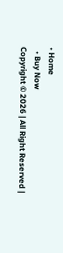• Home
  • Buy Now
Copyright © 2026 | All Right Reserved |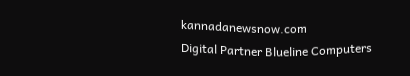kannadanewsnow.com
Digital Partner Blueline Computers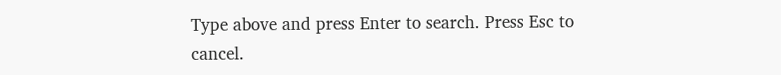Type above and press Enter to search. Press Esc to cancel.